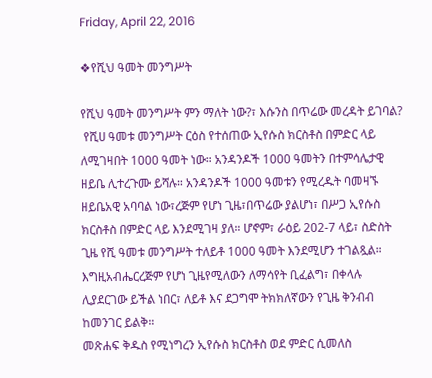Friday, April 22, 2016

❖የሺህ ዓመት መንግሥት

የሺህ ዓመት መንግሥት ምን ማለት ነው?፣ እሱንስ በጥሬው መረዳት ይገባል?
 የሺሀ ዓመቱ መንግሥት ርዕስ የተሰጠው ኢየሱስ ክርስቶስ በምድር ላይ ለሚገዛበት 1000 ዓመት ነው። አንዳንዶች 1000 ዓመትን በተምሳሌታዊ ዘይቤ ሊተረጉሙ ይሻሉ። አንዳንዶች 1000 ዓመቱን የሚረዱት ባመዛኙ ዘይቤአዊ አባባል ነው፣ረጅም የሆነ ጊዜ፣በጥሬው ያልሆነ፣ በሥጋ ኢየሱስ ክርስቶስ በምድር ላይ እንደሚገዛ ያለ። ሆኖም፣ ራዕይ 202-7 ላይ፣ ስድስት ጊዜ የሺ ዓመቱ መንግሥት ተለይቶ 1000 ዓመት እንደሚሆን ተገልጿል። እግዚአብሔርረጅም የሆነ ጊዜየሚለውን ለማሳየት ቢፈልግ፣ በቀላሉ ሊያደርገው ይችል ነበር፣ ለይቶ እና ደጋግሞ ትክክለኛውን የጊዜ ቅንብብ ከመንገር ይልቅ።
መጽሐፍ ቅዱስ የሚነግረን ኢየሱስ ክርስቶስ ወደ ምድር ሲመለስ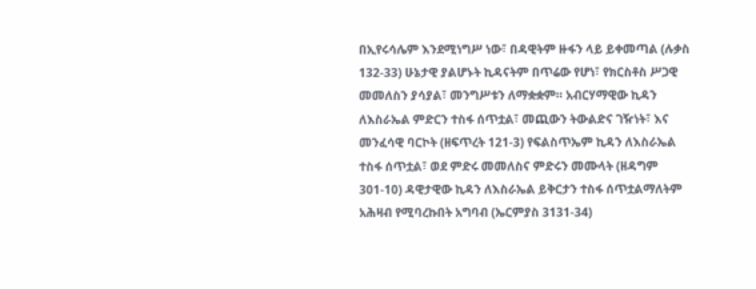በኢየሩሳሌም እንደሚነግሥ ነው፣ በዳዊትም ዙፋን ላይ ይቀመጣል (ሉቃስ 132-33) ሁኔታዊ ያልሆኑት ኪዳናትም በጥሬው የሆነ፣ የክርስቶስ ሥጋዊ መመለስን ያሳያል፣ መንግሥቱን ለማቋቋም። አብርሃማዊው ኪዳን ለእስራኤል ምድርን ተስፋ ሰጥቷል፣ መጪውን ትውልድና ገዥነት፣ እና መንፈሳዊ ባርኮት (ዘፍጥረት 121-3) የፍልስጥኤም ኪዳን ለእስራኤል ተስፋ ሰጥቷል፣ ወደ ምድሩ መመለስና ምድሩን መሙላት (ዘዳግም 301-10) ዳዊታዊው ኪዳን ለእስራኤል ይቅርታን ተስፋ ሰጥቷልማለትም አሕዛብ የሚባረኩበት አግባብ (ኤርምያስ 3131-34)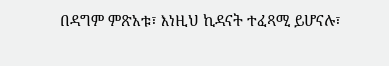በዳግም ምጽአቱ፣ እነዚህ ኪዳናት ተፈጻሚ ይሆናሉ፣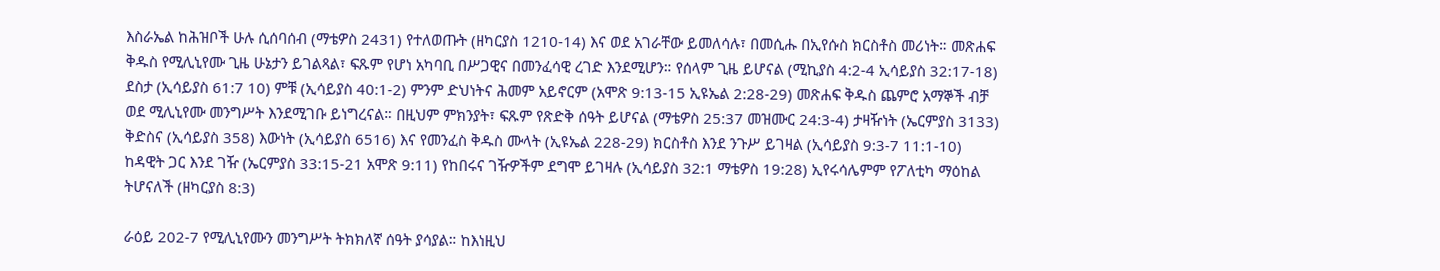እስራኤል ከሕዝቦች ሁሉ ሲሰባሰብ (ማቴዎስ 2431) የተለወጡት (ዘካርያስ 1210-14) እና ወደ አገራቸው ይመለሳሉ፣ በመሲሑ በኢየሱስ ክርስቶስ መሪነት። መጽሐፍ ቅዱስ የሚሊኒየሙ ጊዜ ሁኔታን ይገልጻል፣ ፍጹም የሆነ አካባቢ በሥጋዊና በመንፈሳዊ ረገድ እንደሚሆን። የሰላም ጊዜ ይሆናል (ሚኪያስ 4:2-4 ኢሳይያስ 32:17-18) ደስታ (ኢሳይያስ 61:7 10) ምቹ (ኢሳይያስ 40:1-2) ምንም ድህነትና ሕመም አይኖርም (አሞጽ 9:13-15 ኢዩኤል 2:28-29) መጽሐፍ ቅዱስ ጨምሮ አማኞች ብቻ ወደ ሚሊኒየሙ መንግሥት እንደሚገቡ ይነግረናል። በዚህም ምክንያት፣ ፍጹም የጽድቅ ሰዓት ይሆናል (ማቴዎስ 25:37 መዝሙር 24:3-4) ታዛዥነት (ኤርምያስ 3133) ቅድስና (ኢሳይያስ 358) እውነት (ኢሳይያስ 6516) እና የመንፈስ ቅዱስ ሙላት (ኢዩኤል 228-29) ክርስቶስ እንደ ንጉሥ ይገዛል (ኢሳይያስ 9:3-7 11:1-10) ከዳዊት ጋር እንደ ገዥ (ኤርምያስ 33:15-21 አሞጽ 9:11) የከበሩና ገዥዎችም ደግሞ ይገዛሉ (ኢሳይያስ 32:1 ማቴዎስ 19:28) ኢየሩሳሌምም የፖለቲካ ማዕከል ትሆናለች (ዘካርያስ 8:3)

ራዕይ 202-7 የሚሊኒየሙን መንግሥት ትክክለኛ ሰዓት ያሳያል። ከእነዚህ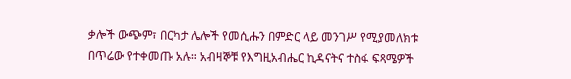ቃሎች ውጭም፣ በርካታ ሌሎች የመሲሑን በምድር ላይ መንገሥ የሚያመለክቱ በጥሬው የተቀመጡ አሉ። አብዛኞቹ የእግዚአብሔር ኪዳናትና ተስፋ ፍጻሜዎች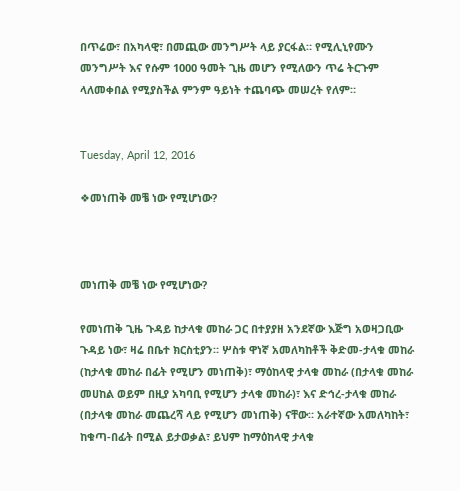በጥሬው፣ በአካላዊ፣ በመጪው መንግሥት ላይ ያርፋል። የሚሊኒየሙን መንግሥት እና የሱም 1000 ዓመት ጊዜ መሆን የሚለውን ጥሬ ትርጉም ላለመቀበል የሚያስችል ምንም ዓይነት ተጨባጭ መሠረት የለም።


Tuesday, April 12, 2016

❖መነጠቅ መቼ ነው የሚሆነው?



መነጠቅ መቼ ነው የሚሆነው?

የመነጠቅ ጊዜ ጉዳይ ከታላቁ መከራ ጋር በተያያዘ አንደኛው እጅግ አወዛጋቢው ጉዳይ ነው፣ ዛሬ በቤተ ክርስቲያን። ሦስቱ ዋነኛ አመለካከቶች ቅድመ-ታላቁ መከራ (ከታላቁ መከራ በፊት የሚሆን መነጠቅ)፣ ማዕከላዊ ታላቁ መከራ (በታላቁ መከራ መሀከል ወይም በዚያ አካባቢ የሚሆን ታላቁ መከራ)፣ እና ድኅረ-ታላቁ መከራ (በታላቁ መከራ መጨረሻ ላይ የሚሆን መነጠቅ) ናቸው። አራተኛው አመለካከት፣ ከቁጣ-በፊት በሚል ይታወቃል፣ ይህም ከማዕከላዊ ታላቁ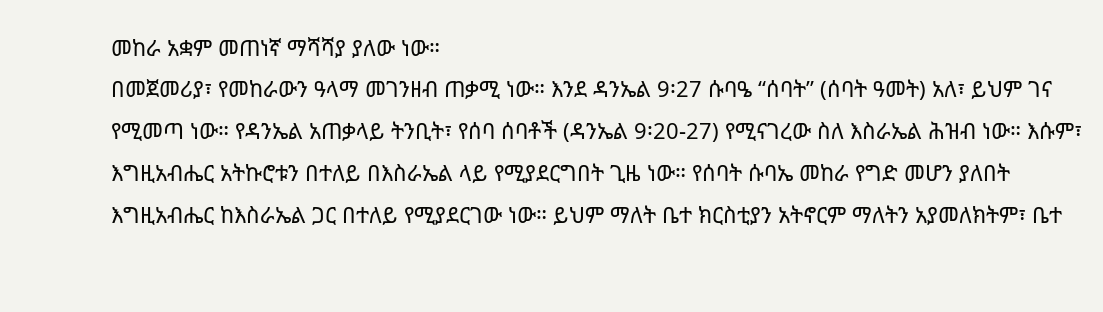መከራ አቋም መጠነኛ ማሻሻያ ያለው ነው።
በመጀመሪያ፣ የመከራውን ዓላማ መገንዘብ ጠቃሚ ነው። እንደ ዳንኤል 9፡27 ሱባዔ “ሰባት” (ሰባት ዓመት) አለ፣ ይህም ገና የሚመጣ ነው። የዳንኤል አጠቃላይ ትንቢት፣ የሰባ ሰባቶች (ዳንኤል 9፡20-27) የሚናገረው ስለ እስራኤል ሕዝብ ነው። እሱም፣ እግዚአብሔር አትኩሮቱን በተለይ በእስራኤል ላይ የሚያደርግበት ጊዜ ነው። የሰባት ሱባኤ መከራ የግድ መሆን ያለበት እግዚአብሔር ከእስራኤል ጋር በተለይ የሚያደርገው ነው። ይህም ማለት ቤተ ክርስቲያን አትኖርም ማለትን አያመለክትም፣ ቤተ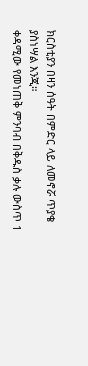ክርስቲያን በዛን ሰዓት በምድር ላይ ለመኖሯ ጥያቄ ያስነሣል እንጂ።
ቀዳሚው የመነጠቅ ምንባብ በቅዱስ ቃሉ ውስጥ 1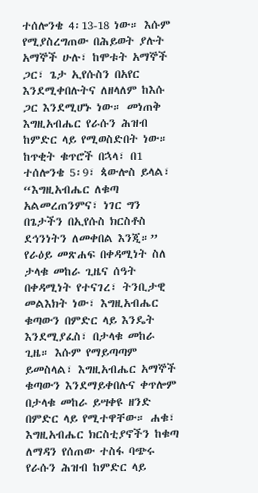ተሰሎንቄ 4፡13-18 ነው። እሱም የሚያስረግጠው በሕይወት ያሉት አማኞች ሁሉ፣ ከሞቱት አማኞች ጋር፣ ጌታ ኢየሱስን በአየር እንደሚቀበሉትና ለዘላለም ከእሱ ጋር እንደሚሆኑ ነው። መነጠቅ እግዚአብሔር የራሱን ሕዝብ ከምድር ላይ የሚወስድበት ነው። ከጥቂት ቁጥሮች በኋላ፣ በ1 ተሰሎንቄ 5፡9፣ ጳውሎስ ይላል፣ “እግዚአብሔር ለቁጣ አልመረጠንምና፣ ነገር ግን በጌታችን በኢየሱስ ክርስቶስ ደኅንነትን ለመቀበል እንጂ።” የራዕይ መጽሐፍ በቀዳሚነት ስለ ታላቁ መከራ ጊዜና ሰዓት በቀዳሚነት የተናገረ፣ ትንቢታዊ መልእክት ነው፣ እግዚአብሔር ቁጣውን በምድር ላይ እንዴት እንደሚያፈስ፣ በታላቁ መከራ ጊዜ። እሱም የማይጣጣም ይመስላል፣ እግዚአብሔር አማኞች ቁጣውን እንደማይቀበሉና ቀጥሎም በታላቁ መከራ ይሣቀዩ ዘንድ በምድር ላይ የሚተዋቸው። ሐቁ፣ እግዚአብሔር ክርስቲያኖችን ከቁጣ ለማዳን የሰጠው ተስፋ ባጭሩ የራሱን ሕዝብ ከምድር ላይ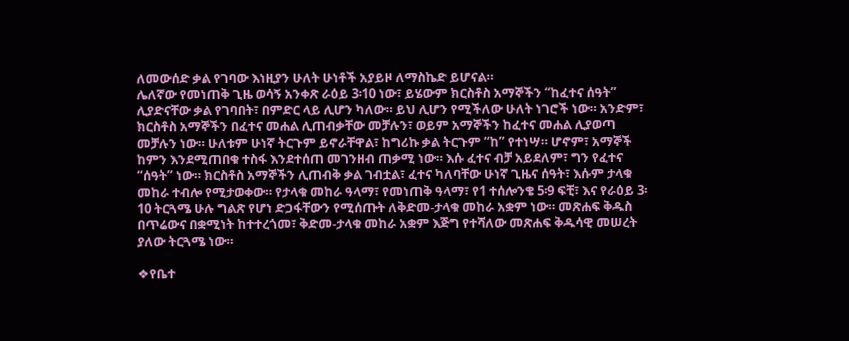ለመውሰድ ቃል የገባው እነዚያን ሁለት ሁነቶች አያይዞ ለማስኬድ ይሆናል።
ሌለኛው የመነጠቅ ጊዜ ወሳኝ አንቀጽ ራዕይ 3፡10 ነው፣ ይሄውም ክርስቶስ አማኞችን “ከፈተና ሰዓት” ሊያድናቸው ቃል የገባበት፣ በምድር ላይ ሊሆን ካለው። ይህ ሊሆን የሚችለው ሁለት ነገሮች ነው። አንድም፣ ክርስቶስ አማኞችን በፈተና መሐል ሊጠብቃቸው መቻሉን፣ ወይም አማኞችን ከፈተና መሐል ሊያወጣ መቻሉን ነው። ሁለቱም ሁነኛ ትርጉም ይኖራቸዋል፣ ከግሪኩ ቃል ትርጉም “ከ” የተነሣ። ሆኖም፣ አማኞች ከምን እንደሚጠበቁ ተስፋ እንደተሰጠ መገንዘብ ጠቃሚ ነው። እሱ ፈተና ብቻ አይደለም፣ ግን የፈተና “ሰዓት” ነው። ክርስቶስ አማኞችን ሊጠብቅ ቃል ገብቷል፣ ፈተና ካለባቸው ሁነኛ ጊዜና ሰዓት፣ እሱም ታላቁ መከራ ተብሎ የሚታወቀው። የታላቁ መከራ ዓላማ፣ የመነጠቅ ዓላማ፣ የ1 ተሰሎንቄ 5፡9 ፍቺ፣ እና የራዕይ 3፡10 ትርጓሜ ሁሉ ግልጽ የሆነ ድጋፋቸውን የሚሰጡት ለቅድመ-ታላቁ መከራ አቋም ነው። መጽሐፍ ቅዱስ በጥሬውና በቋሚነት ከተተረጎመ፣ ቅድመ-ታላቁ መከራ አቋም እጅግ የተሻለው መጽሐፍ ቅዱሳዊ መሠረት ያለው ትርጓሜ ነው።

❖የቤተ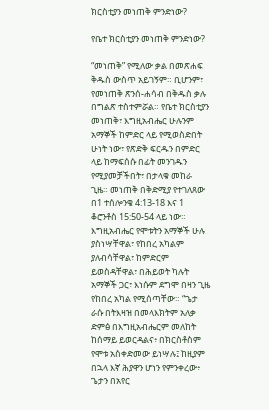ክርስቲያን መነጠቅ ምንድነው?

የቤተ ክርስቲያን መነጠቅ ምንድነው?

“መነጠቅ” የሚለው ቃል በመጽሐፍ ቅዱስ ውስጥ አይገኝም። ቢሆንም፣ የመነጠቅ ጽንሰ-ሐሳብ በቅዱስ ቃሉ በግልጽ ተስተምሯል። የቤተ ክርስቲያን መነጠቅ፣ እግዚአብሔር ሁሉንም አማኞች ከምድር ላይ የሚወስድበት ሁነት ነው፣ የጽድቅ ፍርዱን በምድር ላይ ከማፍሰሱ በፊት መንገዱን የሚያመቻችበት፣ በታላቁ መከራ ጊዜ። መነጠቅ በቅድሚያ የተገለጸው በ1 ተሰሎንቄ 4:13-18 እና 1 ቆሮንቶስ 15:50-54 ላይ ነው። እግዚአብሔር የሞቱትን አማኞች ሁሉ ያስነሣቸዋል፣ የከበረ አካልም ያለብሳቸዋል፣ ከምድርም ይወስዳቸዋል፣ በሕይወት ካሉት አማኞች ጋር፣ እነሱም ደግሞ በዛን ጊዜ የከበረ አካል የሚሰጣቸው። “ጌታ ራሱ በትእዛዝ በመላእክትም አለቃ ድምፅ በእግዚአብሔርም መለከት ከሰማይ ይወርዳልና፥ በክርስቶስም የሞቱ አስቀድመው ይነሣሉ፤ ከዚያም በኋላ እኛ ሕያዋን ሆነን የምንቀረው፥ ጌታን በአየር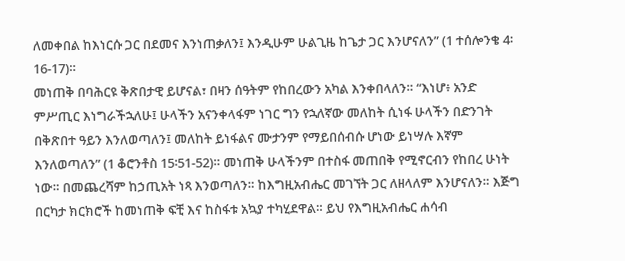ለመቀበል ከእነርሱ ጋር በደመና እንነጠቃለን፤ እንዲሁም ሁልጊዜ ከጌታ ጋር እንሆናለን” (1 ተሰሎንቄ 4፡16-17)።
መነጠቅ በባሕርዩ ቅጽበታዊ ይሆናል፣ በዛን ሰዓትም የከበረውን አካል እንቀበላለን። “እነሆ፥ አንድ ምሥጢር እነግራችኋለሁ፤ ሁላችን አናንቀላፋም ነገር ግን የኋለኛው መለከት ሲነፋ ሁላችን በድንገት በቅጽበተ ዓይን እንለወጣለን፤ መለከት ይነፋልና ሙታንም የማይበሰብሱ ሆነው ይነሣሉ እኛም እንለወጣለን” (1 ቆሮንቶስ 15፡51-52)። መነጠቅ ሁላችንም በተስፋ መጠበቅ የሚኖርብን የከበረ ሁነት ነው። በመጨረሻም ከኃጢአት ነጻ እንወጣለን። ከእግዚአብሔር መገኘት ጋር ለዘላለም እንሆናለን። እጅግ በርካታ ክርክሮች ከመነጠቅ ፍቺ እና ከስፋቱ አኳያ ተካሂደዋል። ይህ የእግዚአብሔር ሐሳብ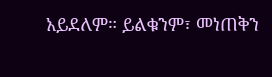አይደለም። ይልቁንም፣ መነጠቅን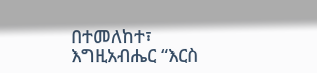በተመለከተ፣ እግዚአብሔር “እርስ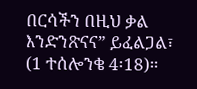በርሳችን በዚህ ቃል እንድንጽናና” ይፈልጋል፣ (1 ተሰሎንቄ 4፡18)።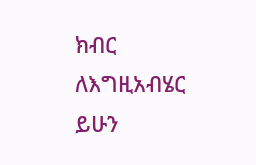ክብር ለእግዚአብሄር ይሁን